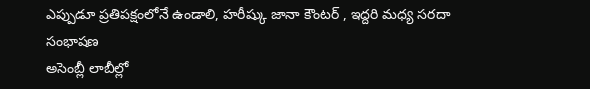ఎప్పుడూ ప్రతిపక్షంలోనే ఉండాలి, హరీష్కు జానా కౌంటర్ , ఇద్దరి మధ్య సరదా సంభాషణ
అసెంబ్లీ లాబీల్లో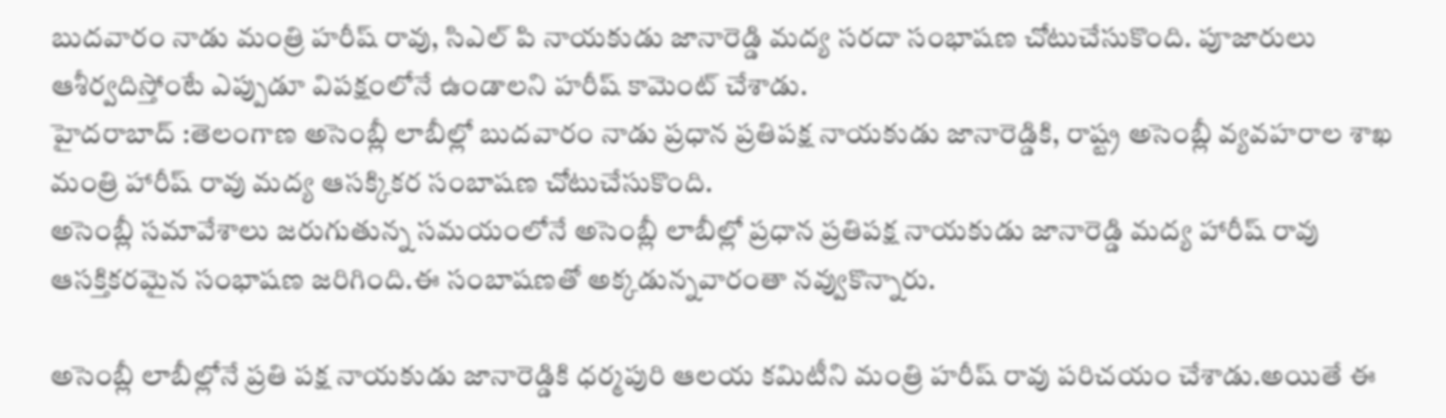బుదవారం నాడు మంత్రి హరీష్ రావు, సిఎల్ పి నాయకుడు జానారెడ్డి మద్య సరదా సంభాషణ చోటుచేసుకొంది. పూజారులు ఆశీర్వదిస్తోంటే ఎప్పుడూ విపక్షంలోనే ఉండాలని హరీష్ కామెంట్ చేశాడు.
హైదరాబాద్ :తెలంగాణ అసెంబ్లీ లాబీల్లో బుదవారం నాడు ప్రధాన ప్రతిపక్ష నాయకుడు జానారెడ్డికి, రాష్ట్ర అసెంబ్లీ వ్యవహరాల శాఖ మంత్రి హారీష్ రావు మద్య ఆసక్కికర సంబాషణ చోటుచేసుకొంది.
అసెంబ్లీ సమావేశాలు జరుగుతున్న సమయంలోనే అసెంబ్లీ లాబీల్లో ప్రధాన ప్రతిపక్ష నాయకుడు జానారెడ్డి మద్య హారీష్ రావు ఆసక్తికరమైన సంభాషణ జరిగింది.ఈ సంబాషణతో అక్కడున్నవారంతా నవ్వుకొన్నారు.

అసెంబ్లీ లాబీల్లోనే ప్రతి పక్ష నాయకుడు జానారెడ్డికి ధర్మపురి ఆలయ కమిటీని మంత్రి హరీష్ రావు పరిచయం చేశాడు.అయితే ఈ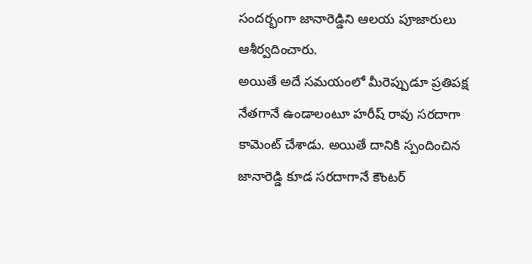సందర్భంగా జానారెడ్డిని ఆలయ పూజారులు ఆశీర్వదించారు.
అయితే అదే సమయంలో మీరెప్పుడూ ప్రతిపక్ష నేతగానే ఉండాలంటూ హరీష్ రావు సరదాగా కామెంట్ చేశాడు. అయితే దానికి స్పందించిన జానారెడ్డి కూడ సరదాగానే కౌంటర్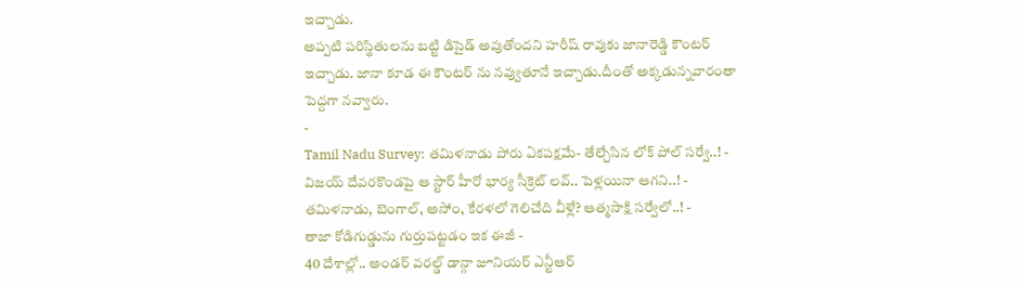ఇచ్చాడు.
అప్పటి పరిస్థితులను బట్టి డిసైడ్ అవుతోందని హరీష్ రావుకు జానారెడ్డి కౌంటర్ ఇచ్చాడు. జానా కూడ ఈ కౌంటర్ ను నవ్వుతూనే ఇచ్చాడు.దీంతో అక్కడున్నవారంతా పెద్దగా నవ్వారు.
-
Tamil Nadu Survey: తమిళనాడు పోరు ఏకపక్షమే- తేల్చేసిన లోక్ పోల్ సర్వే..! -
విజయ్ దేవరకొండపై ఆ స్టార్ హీరో భార్య సీక్రెట్ లవ్.. పెళ్లయినా ఆగని..! -
తమిళనాడు, బెంగాల్, అసోం, కేరళలో గెలిచేది వీళ్లే? ఆత్మసాక్షి సర్వేలో..! -
తాజా కోడిగుడ్డును గుర్తుపట్టడం ఇక ఈజీ -
40 దేశాల్లో.. అండర్ వరల్డ్ డాన్గా జూనియర్ ఎన్టీఆర్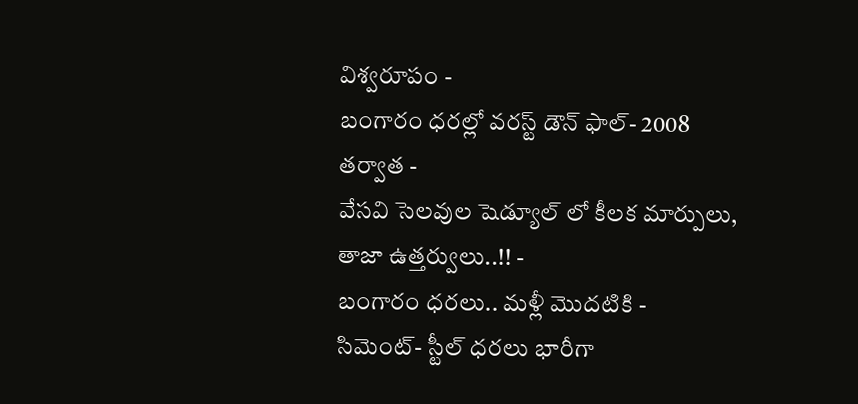విశ్వరూపం -
బంగారం ధరల్లో వరస్ట్ డౌన్ ఫాల్- 2008 తర్వాత -
వేసవి సెలవుల షెడ్యూల్ లో కీలక మార్పులు, తాజా ఉత్తర్వులు..!! -
బంగారం ధరలు.. మళ్లీ మొదటికి -
సిమెంట్- స్టీల్ ధరలు భారీగా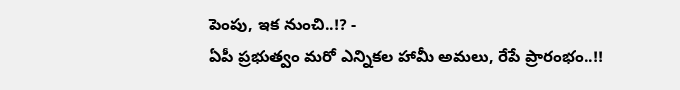పెంపు, ఇక నుంచి..!? -
ఏపీ ప్రభుత్వం మరో ఎన్నికల హామీ అమలు, రేపే ప్రారంభం..!!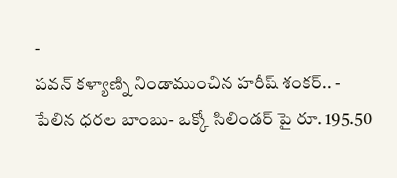-
పవన్ కళ్యాణ్ని నిండాముంచిన హరీష్ శంకర్.. -
పేలిన ధరల బాంబు- ఒక్కో సిలిండర్ పై రూ. 195.50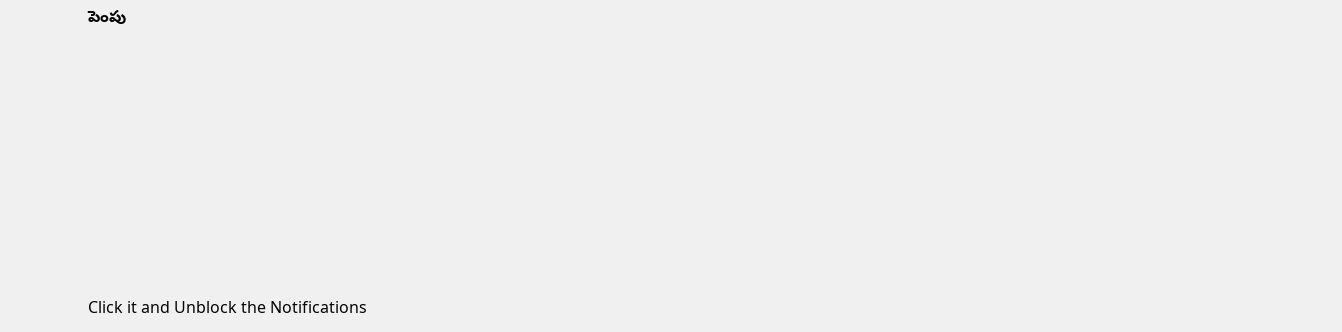పెంపు












Click it and Unblock the Notifications